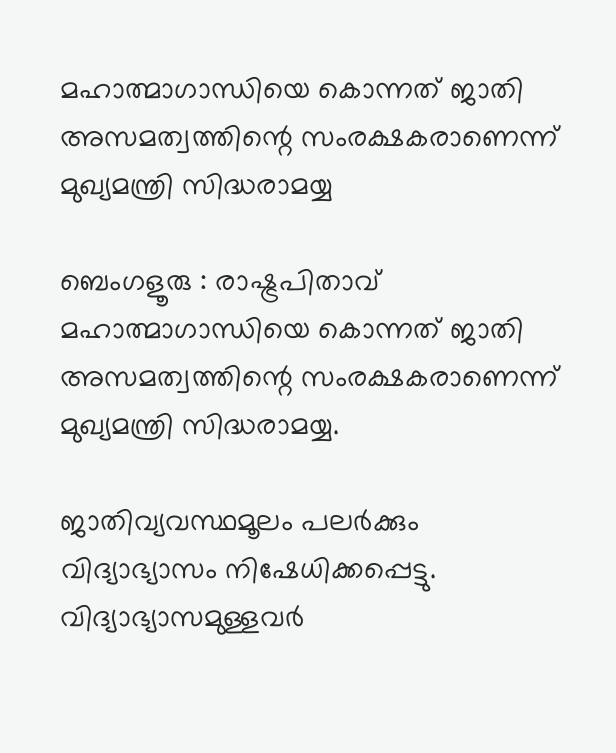മഹാത്മാഗാന്ധിയെ കൊന്നത് ജാതി അസമത്വത്തിന്റെ സംരക്ഷകരാണെന്ന് മുഖ്യമന്ത്രി സിദ്ധരാമയ്യ

ബെംഗളൂരു : രാഷ്ട്രപിതാവ് മഹാത്മാഗാന്ധിയെ കൊന്നത് ജാതി അസമത്വത്തിന്റെ സംരക്ഷകരാണെന്ന് മുഖ്യമന്ത്രി സിദ്ധരാമയ്യ.

ജാതിവ്യവസ്ഥമൂലം പലർക്കും വിദ്യാഭ്യാസം നിഷേധിക്കപ്പെട്ടു. വിദ്യാഭ്യാസമുള്ളവർ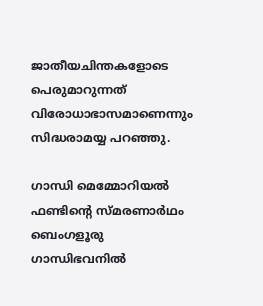ജാതീയചിന്തകളോടെ പെരുമാറുന്നത് വിരോധാഭാസമാണെന്നും സിദ്ധരാമയ്യ പറഞ്ഞു.

ഗാന്ധി മെമ്മോറിയൽ ഫണ്ടിന്റെ സ്മരണാർഥം ബെംഗളൂരു ഗാന്ധിഭവനിൽ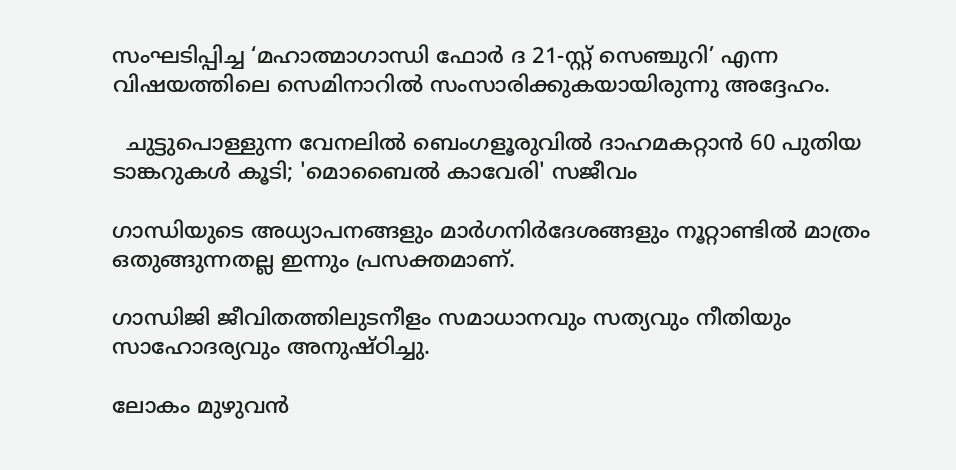സംഘടിപ്പിച്ച ‘മഹാത്മാഗാന്ധി ഫോർ ദ 21-സ്റ്റ് സെഞ്ചുറി’ എന്ന വിഷയത്തിലെ സെമിനാറിൽ സംസാരിക്കുകയായിരുന്നു അദ്ദേഹം.

  ചുട്ടുപൊള്ളുന്ന വേനലിൽ ബെംഗളൂരുവിൽ ദാഹമകറ്റാൻ 60 പുതിയ ടാങ്കറുകൾ കൂടി; 'മൊബൈൽ കാവേരി' സജീവം

ഗാന്ധിയുടെ അധ്യാപനങ്ങളും മാർഗനിർദേശങ്ങളും നൂറ്റാണ്ടിൽ മാത്രം ഒതുങ്ങുന്നതല്ല ഇന്നും പ്രസക്തമാണ്.

ഗാന്ധിജി ജീവിതത്തിലുടനീളം സമാധാനവും സത്യവും നീതിയും സാഹോദര്യവും അനുഷ്ഠിച്ചു.

ലോകം മുഴുവൻ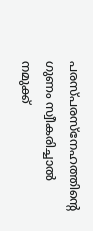പരസ്പരസ്നേഹത്തിന്റെ ഗുണം സ്വീകരിച്ചാൽ നമുക്ക്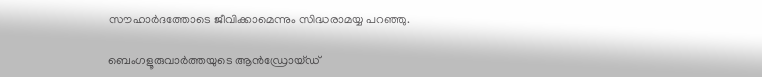സൗഹാർദത്തോടെ ജീവിക്കാമെന്നും സിദ്ധരാമയ്യ പറഞ്ഞു.

ബെംഗളൂരുവാർത്തയുടെ ആൻഡ്രോയ്ഡ്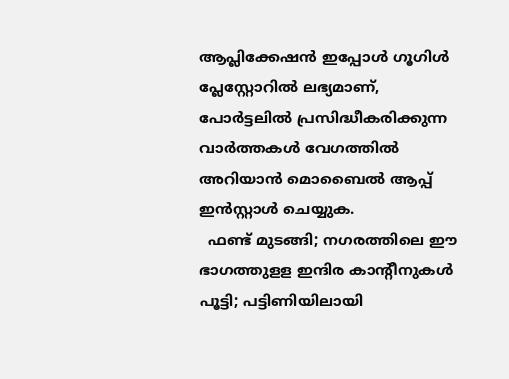ആപ്ലിക്കേഷൻ ഇപ്പോൾ ഗൂഗിൾ പ്ലേസ്റ്റോറിൽ ലഭ്യമാണ്, പോർട്ടലിൽ പ്രസിദ്ധീകരിക്കുന്ന വാർത്തകൾ വേഗത്തിൽ അറിയാൻ മൊബൈൽ ആപ്പ് ഇൻസ്റ്റാൾ ചെയ്യുക.
  ഫണ്ട് മുടങ്ങി; നഗരത്തിലെ ഈ ഭാഗത്തുളള ഇന്ദിര കാന്റീനുകൾ പൂട്ടി; പട്ടിണിയിലായി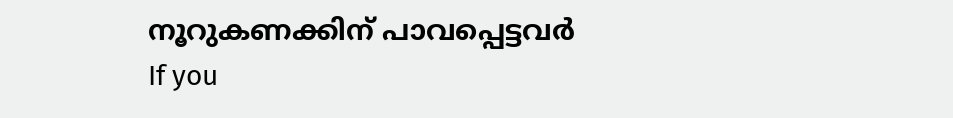നൂറുകണക്കിന് പാവപ്പെട്ടവർ
If you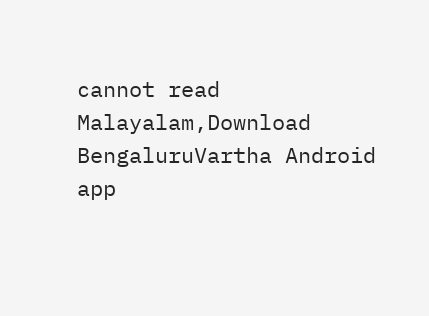cannot read Malayalam,Download BengaluruVartha Android app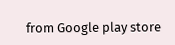from Google play store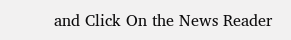and Click On the News Reader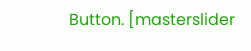Button. [masterslider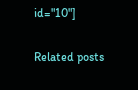id="10"]

Related posts